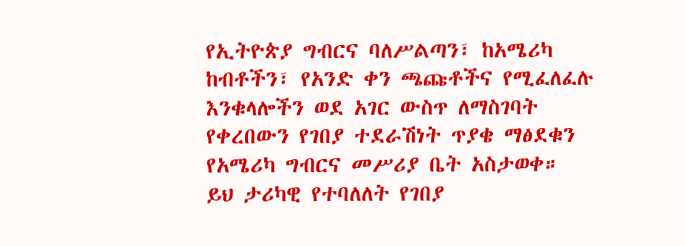የኢትዮጵያ ግብርና ባለሥልጣን፣ ከአሜሪካ ከብቶችን፣ የአንድ ቀን ጫጩቶችና የሚፈለፈሉ እንቁላሎችን ወደ አገር ውስጥ ለማስገባት የቀረበውን የገበያ ተደራሽነት ጥያቄ ማፅደቁን የአሜሪካ ግብርና መሥሪያ ቤት አስታወቀ።
ይህ ታሪካዊ የተባለለት የገበያ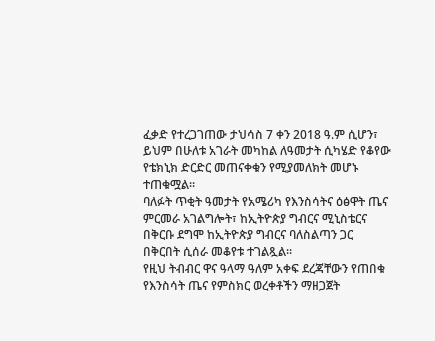ፈቃድ የተረጋገጠው ታህሳስ 7 ቀን 2018 ዓ.ም ሲሆን፣ ይህም በሁለቱ አገራት መካከል ለዓመታት ሲካሄድ የቆየው የቴክኒክ ድርድር መጠናቀቁን የሚያመለክት መሆኑ ተጠቁሟል።
ባለፉት ጥቂት ዓመታት የአሜሪካ የእንስሳትና ዕፅዋት ጤና ምርመራ አገልግሎት፣ ከኢትዮጵያ ግብርና ሚኒስቴርና በቅርቡ ደግሞ ከኢትዮጵያ ግብርና ባለስልጣን ጋር በቅርበት ሲሰራ መቆየቱ ተገልጿል።
የዚህ ትብብር ዋና ዓላማ ዓለም አቀፍ ደረጃቸውን የጠበቁ የእንስሳት ጤና የምስክር ወረቀቶችን ማዘጋጀት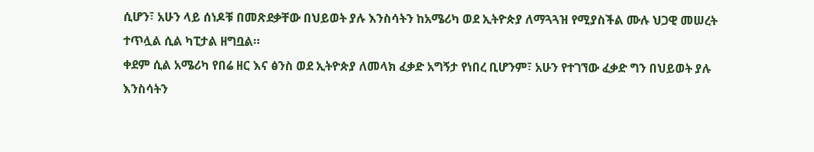ሲሆን፣ አሁን ላይ ሰነዶቹ በመጽደቃቸው በህይወት ያሉ እንስሳትን ከአሜሪካ ወደ ኢትዮጵያ ለማጓጓዝ የሚያስችል ሙሉ ህጋዊ መሠረት ተጥሏል ሲል ካፒታል ዘግቧል።
ቀደም ሲል አሜሪካ የበሬ ዘር እና ፅንስ ወደ ኢትዮጵያ ለመላክ ፈቃድ አግኝታ የነበረ ቢሆንም፣ አሁን የተገኘው ፈቃድ ግን በህይወት ያሉ እንስሳትን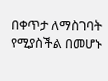በቀጥታ ለማስገባት የሚያስችል በመሆኑ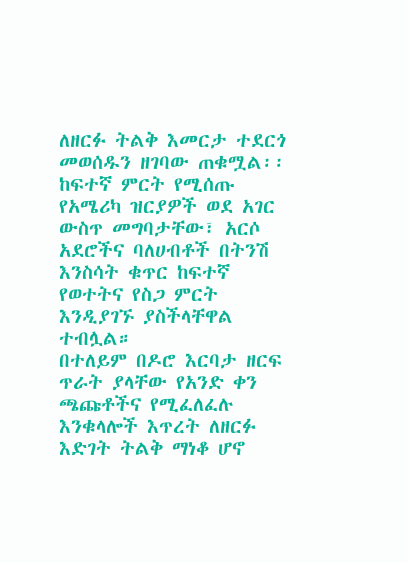ለዘርፉ ትልቅ እመርታ ተደርጎ መወሰዱን ዘገባው ጠቁሟል፡፡
ከፍተኛ ምርት የሚሰጡ የአሜሪካ ዝርያዎች ወደ አገር ውስጥ መግባታቸው፣ አርሶ አደሮችና ባለሀብቶች በትንሽ እንስሳት ቁጥር ከፍተኛ የወተትና የስጋ ምርት እንዲያገኙ ያስችላቸዋል ተብሏል።
በተለይም በዶሮ እርባታ ዘርፍ ጥራት ያላቸው የአንድ ቀን ጫጩቶችና የሚፈለፈሉ እንቁላሎች እጥረት ለዘርፉ እድገት ትልቅ ማነቆ ሆኖ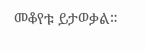መቆየቱ ይታወቃል።